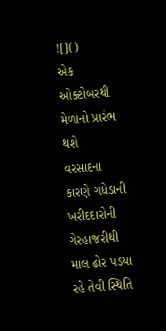![]()
એક
ઓક્ટોબરથી મેળાનો પ્રારંભ થશે
વરસાદના
કારણે ગધેડાની ખરીદદારોની ગેરહાજરીથી માલ ઢોર પડયા રહે તેવી સ્થિતિ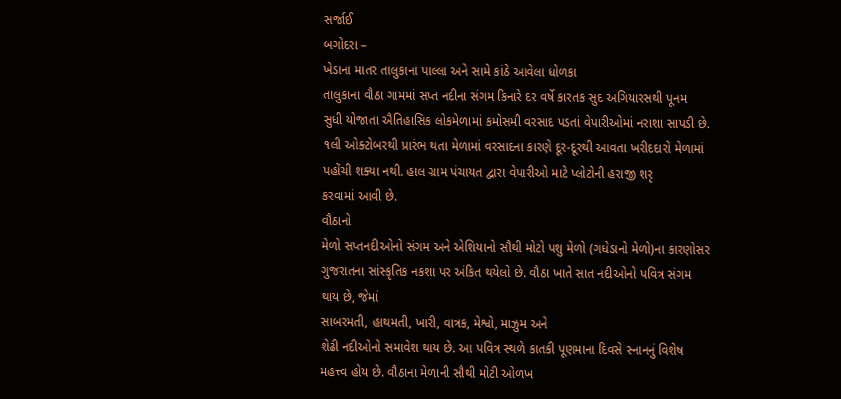સર્જાઈ
બગોદરા –
ખેડાના માતર તાલુકાના પાલ્લા અને સામે કાંઠે આવેલા ધોળકા
તાલુકાના વૌઠા ગામમાં સપ્ત નદીના સંગમ કિનારે દર વર્ષે કારતક સુદ અગિયારસથી પૂનમ
સુધી યોજાતા ઐતિહાસિક લોકમેળામાં કમોસમી વરસાદ પડતાં વેપારીઓમાં નરાશા સાપડી છે.
૧લી ઓક્ટોબરથી પ્રારંભ થતા મેળામાં વરસાદના કારણે દૂર-દૂરથી આવતા ખરીદદારો મેળામાં
પહોંચી શક્યા નથી. હાલ ગ્રામ પંચાયત દ્વારા વેપારીઓ માટે પ્લોટોની હરાજી શરૃ
કરવામાં આવી છે.
વૌઠાનો
મેળો સપ્તનદીઓનો સંગમ અને એશિયાનો સૌથી મોટો પશુ મેળો (ગધેડાનો મેળો)ના કારણોસર
ગુજરાતના સાંસ્કૃતિક નકશા પર અંકિત થયેલો છે. વૌઠા ખાતે સાત નદીઓનો પવિત્ર સંગમ
થાય છે, જેમાં
સાબરમતી, હાથમતી, ખારી, વાત્રક, મેશ્વો, માઝુમ અને
શેઢી નદીઓનો સમાવેશ થાય છે. આ પવિત્ર સ્થળે કાતકી પૂણમાના દિવસે સ્નાનનું વિશેષ
મહત્ત્વ હોય છે. વૌઠાના મેળાની સૌથી મોટી ઓળખ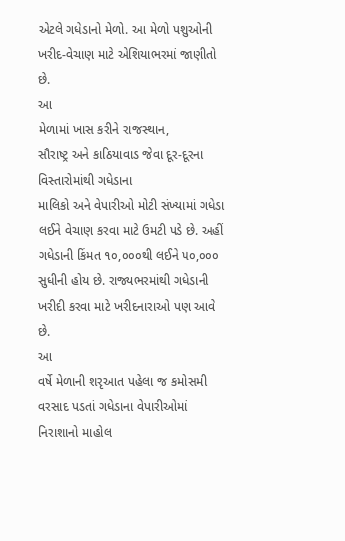એટલે ગધેડાનો મેળો. આ મેળો પશુઓની
ખરીદ-વેચાણ માટે એશિયાભરમાં જાણીતો છે.
આ
મેળામાં ખાસ કરીને રાજસ્થાન,
સૌરાષ્ટ્ર અને કાઠિયાવાડ જેવા દૂર-દૂરના વિસ્તારોમાંથી ગધેડાના
માલિકો અને વેપારીઓ મોટી સંખ્યામાં ગધેડા લઈને વેચાણ કરવા માટે ઉમટી પડે છે. અહીં
ગધેડાની કિંમત ૧૦,૦૦૦થી લઈને ૫૦,૦૦૦
સુધીની હોય છે. રાજ્યભરમાંથી ગધેડાની ખરીદી કરવા માટે ખરીદનારાઓ પણ આવે છે.
આ
વર્ષે મેળાની શરૃઆત પહેલા જ કમોસમી વરસાદ પડતાં ગધેડાના વેપારીઓમાં નિરાશાનો માહોલ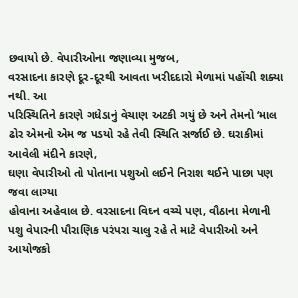છવાયો છે. વેપારીઓના જણાવ્યા મુજબ,
વરસાદના કારણે દૂર-દૂરથી આવતા ખરીદદારો મેળામાં પહોંચી શક્યા નથી. આ
પરિસ્થિતિને કારણે ગધેડાનું વેચાણ અટકી ગયું છે અને તેમનો ‘માલ
ઢોર એમનો એમ જ પડયો રહે તેવી સ્થિતિ સર્જાઈ છે. ઘરાકીમાં આવેલી મંદીને કારણે,
ઘણા વેપારીઓ તો પોતાના પશુઓ લઈને નિરાશ થઈને પાછા પણ જવા લાગ્યા
હોવાના અહેવાલ છે. વરસાદના વિઘ્ન વચ્ચે પણ, વૌઠાના મેળાની
પશુ વેપારની પૌરાણિક પરંપરા ચાલુ રહે તે માટે વેપારીઓ અને આયોજકો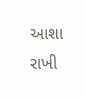આશા રાખી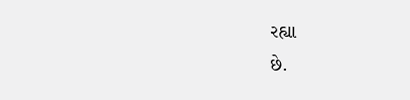રહ્યા
છે.